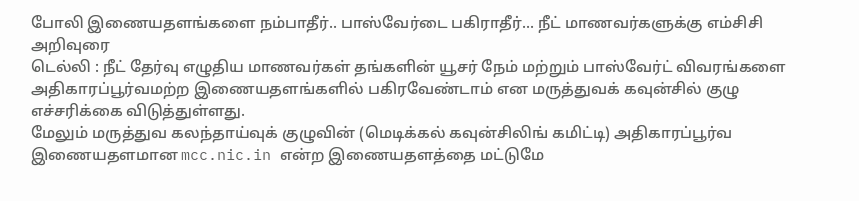போலி இணையதளங்களை நம்பாதீர்.. பாஸ்வேர்டை பகிராதீர்... நீட் மாணவர்களுக்கு எம்சிசி அறிவுரை
டெல்லி : நீட் தேர்வு எழுதிய மாணவர்கள் தங்களின் யூசர் நேம் மற்றும் பாஸ்வேர்ட் விவரங்களை அதிகாரப்பூர்வமற்ற இணையதளங்களில் பகிரவேண்டாம் என மருத்துவக் கவுன்சில் குழு எச்சரிக்கை விடுத்துள்ளது.
மேலும் மருத்துவ கலந்தாய்வுக் குழுவின் (மெடிக்கல் கவுன்சிலிங் கமிட்டி) அதிகாரப்பூர்வ இணையதளமான mcc.nic.in என்ற இணையதளத்தை மட்டுமே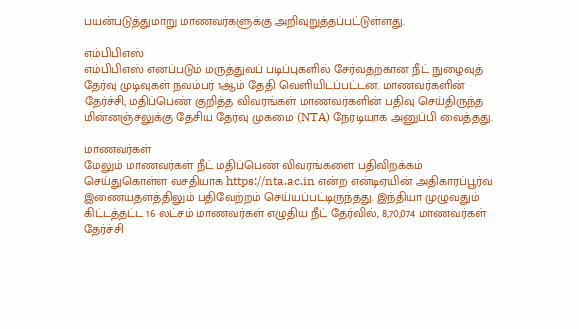பயன்படுத்துமாறு மாணவர்களுக்கு அறிவுறுத்தப்பட்டுள்ளது.

எம்பிபிஎஸ்
எம்பிபிஎஸ் எனப்படும் மருத்துவப் படிப்புகளில் சேர்வதற்கான நீட் நுழைவுத் தேர்வு முடிவுகள் நவம்பர் 1ஆம் தேதி வெளியிடப்பட்டன. மாணவர்களின் தேர்ச்சி, மதிப்பெண் குறித்த விவரங்கள் மாணவர்களின் பதிவு செய்திருந்த மின்னஞ்சலுக்கு தேசிய தேர்வு முகமை (NTA) நேரடியாக அனுப்பி வைத்தது.

மாணவர்கள்
மேலும் மாணவர்கள் நீட் மதிப்பெண் விவரங்களை பதிவிறக்கம் செய்துகொள்ள வசதியாக https://nta.ac.in என்ற என்டிஏயின் அதிகாரப்பூர்வ இணையதளத்திலும் பதிவேற்றம் செய்யப்பட்டிருந்தது. இந்தியா முழுவதும் கிட்டத்தட்ட 16 லட்சம் மாணவர்கள் எழுதிய நீட் தேர்வில், 8,70,074 மாணவர்கள் தேர்ச்சி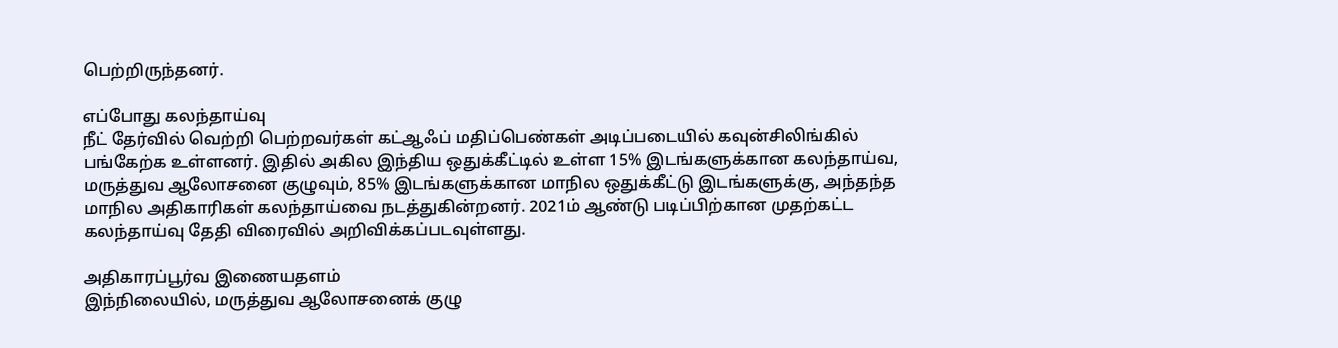பெற்றிருந்தனர்.

எப்போது கலந்தாய்வு
நீட் தேர்வில் வெற்றி பெற்றவர்கள் கட்ஆஃப் மதிப்பெண்கள் அடிப்படையில் கவுன்சிலிங்கில் பங்கேற்க உள்ளனர். இதில் அகில இந்திய ஒதுக்கீட்டில் உள்ள 15% இடங்களுக்கான கலந்தாய்வ, மருத்துவ ஆலோசனை குழுவும், 85% இடங்களுக்கான மாநில ஒதுக்கீட்டு இடங்களுக்கு, அந்தந்த மாநில அதிகாரிகள் கலந்தாய்வை நடத்துகின்றனர். 2021ம் ஆண்டு படிப்பிற்கான முதற்கட்ட கலந்தாய்வு தேதி விரைவில் அறிவிக்கப்படவுள்ளது.

அதிகாரப்பூர்வ இணையதளம்
இந்நிலையில், மருத்துவ ஆலோசனைக் குழு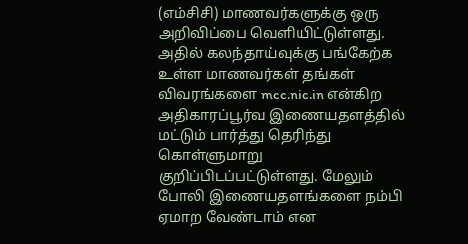(எம்சிசி) மாணவர்களுக்கு ஒரு அறிவிப்பை வெளியிட்டுள்ளது. அதில் கலந்தாய்வுக்கு பங்கேற்க உள்ள மாணவர்கள் தங்கள் விவரங்களை mcc.nic.in என்கிற அதிகாரப்பூர்வ இணையதளத்தில் மட்டும் பார்த்து தெரிந்து கொள்ளுமாறு குறிப்பிடப்பட்டுள்ளது. மேலும் போலி இணையதளங்களை நம்பி ஏமாற வேண்டாம் என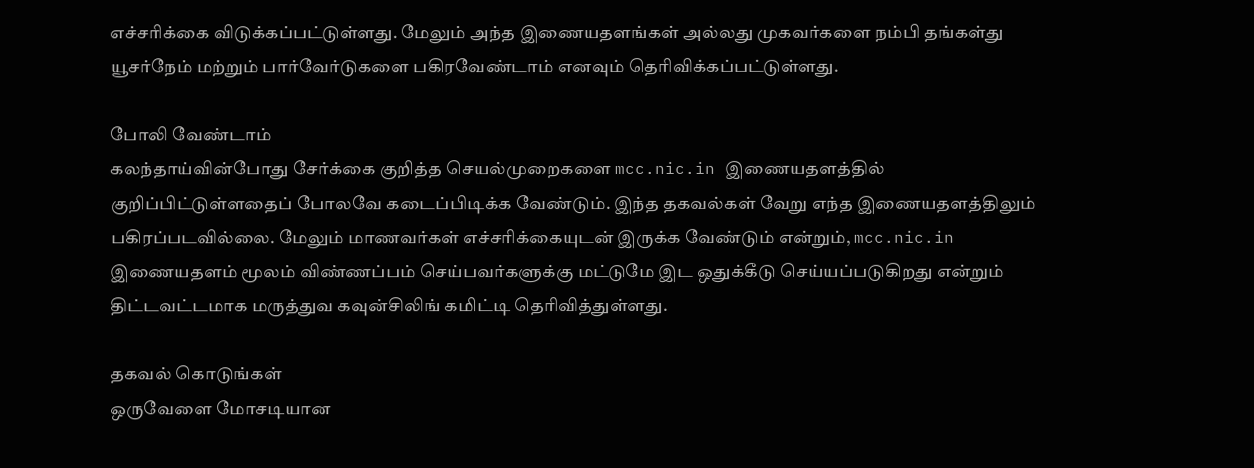எச்சரிக்கை விடுக்கப்பட்டுள்ளது. மேலும் அந்த இணையதளங்கள் அல்லது முகவர்களை நம்பி தங்கள்து யூசர்நேம் மற்றும் பார்வேர்டுகளை பகிரவேண்டாம் எனவும் தெரிவிக்கப்பட்டுள்ளது.

போலி வேண்டாம்
கலந்தாய்வின்போது சேர்க்கை குறித்த செயல்முறைகளை mcc.nic.in இணையதளத்தில் குறிப்பிட்டுள்ளதைப் போலவே கடைப்பிடிக்க வேண்டும். இந்த தகவல்கள் வேறு எந்த இணையதளத்திலும் பகிரப்படவில்லை. மேலும் மாணவர்கள் எச்சரிக்கையுடன் இருக்க வேண்டும் என்றும், mcc.nic.in இணையதளம் மூலம் விண்ணப்பம் செய்பவர்களுக்கு மட்டுமே இட ஒதுக்கீடு செய்யப்படுகிறது என்றும் திட்டவட்டமாக மருத்துவ கவுன்சிலிங் கமிட்டி தெரிவித்துள்ளது.

தகவல் கொடுங்கள்
ஒருவேளை மோசடியான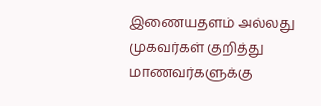இணையதளம் அல்லது முகவர்கள் குறித்து மாணவர்களுக்கு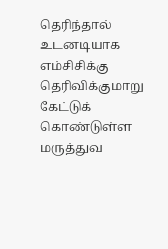தெரிந்தால் உடனடியாக எம்சிசிக்கு தெரிவிக்குமாறு கேட்டுக் கொண்டுள்ள மருத்துவ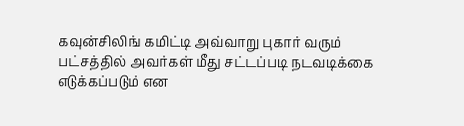கவுன்சிலிங் கமிட்டி அவ்வாறு புகார் வரும் பட்சத்தில் அவர்கள் மீது சட்டப்படி நடவடிக்கை எடுக்கப்படும் என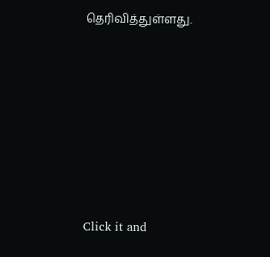தெரிவித்துள்ளது.












Click it and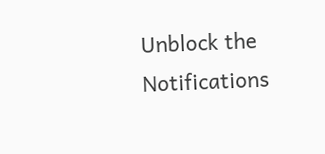Unblock the Notifications